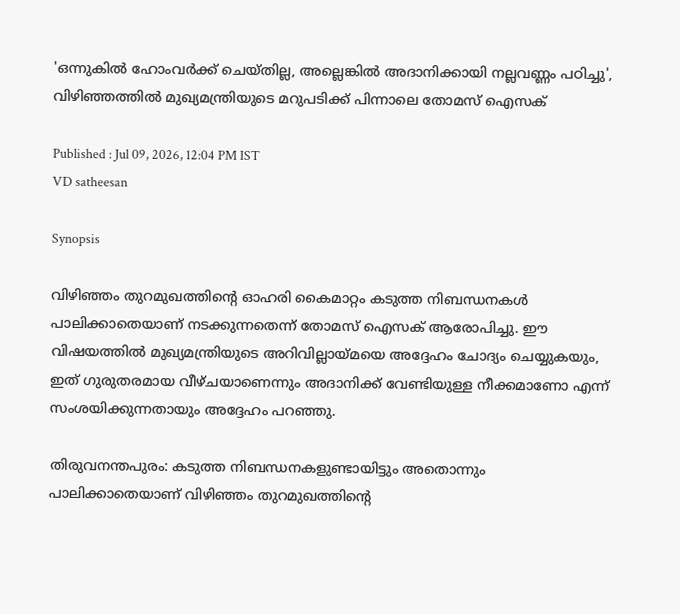'ഒന്നുകിൽ ഹോംവര്‍ക്ക് ചെയ്തില്ല, അല്ലെങ്കിൽ അദാനിക്കായി നല്ലവണ്ണം പഠിച്ചു', വിഴിഞ്ഞത്തിൽ മുഖ്യമന്ത്രിയുടെ മറുപടിക്ക് പിന്നാലെ തോമസ് ഐസക്

Published : Jul 09, 2026, 12:04 PM IST
VD satheesan

Synopsis

വിഴിഞ്ഞം തുറമുഖത്തിന്റെ ഓഹരി കൈമാറ്റം കടുത്ത നിബന്ധനകൾ പാലിക്കാതെയാണ് നടക്കുന്നതെന്ന് തോമസ് ഐസക് ആരോപിച്ചു. ഈ വിഷയത്തിൽ മുഖ്യമന്ത്രിയുടെ അറിവില്ലായ്മയെ അദ്ദേഹം ചോദ്യം ചെയ്യുകയും, ഇത് ഗുരുതരമായ വീഴ്ചയാണെന്നും അദാനിക്ക് വേണ്ടിയുള്ള നീക്കമാണോ എന്ന് സംശയിക്കുന്നതായും അദ്ദേഹം പറഞ്ഞു.

തിരുവനന്തപുരം: കടുത്ത നിബന്ധനകളുണ്ടായിട്ടും അതൊന്നും പാലിക്കാതെയാണ് വിഴിഞ്ഞം തുറമുഖത്തിന്റെ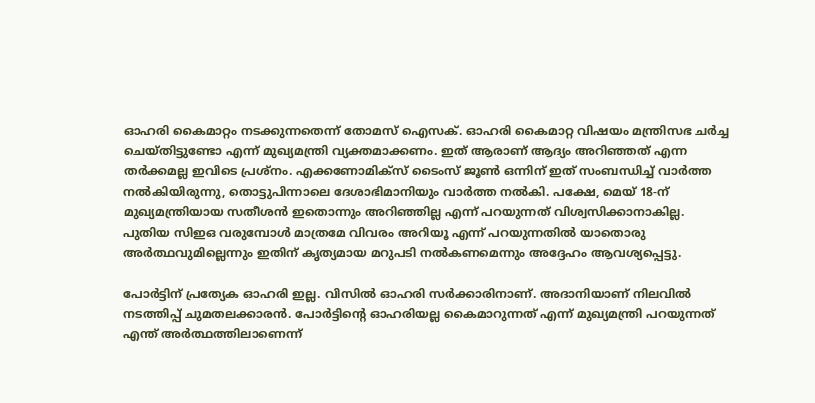ഓഹരി കൈമാറ്റം നടക്കുന്നതെന്ന് തോമസ് ഐസക്. ഓഹരി കൈമാറ്റ വിഷയം മന്ത്രിസഭ ചർച്ച ചെയ്തിട്ടുണ്ടോ എന്ന് മുഖ്യമന്ത്രി വ്യക്തമാക്കണം. ഇത് ആരാണ് ആദ്യം അറിഞ്ഞത് എന്ന തർക്കമല്ല ഇവിടെ പ്രശ്നം. എക്കണോമിക്സ് ടൈംസ് ജൂൺ ഒന്നിന് ഇത് സംബന്ധിച്ച് വാർത്ത നൽകിയിരുന്നു, തൊട്ടുപിന്നാലെ ദേശാഭിമാനിയും വാർത്ത നൽകി. പക്ഷേ, മെയ് 18-ന് മുഖ്യമന്ത്രിയായ സതീശൻ ഇതൊന്നും അറിഞ്ഞില്ല എന്ന് പറയുന്നത് വിശ്വസിക്കാനാകില്ല. പുതിയ സിഇഒ വരുമ്പോൾ മാത്രമേ വിവരം അറിയൂ എന്ന് പറയുന്നതിൽ യാതൊരു അർത്ഥവുമില്ലെന്നും ഇതിന് കൃത്യമായ മറുപടി നൽകണമെന്നും അദ്ദേഹം ആവശ്യപ്പെട്ടു.

പോർട്ടിന് പ്രത്യേക ഓഹരി ഇല്ല. വിസിൽ ഓഹരി സർക്കാരിനാണ്. അദാനിയാണ് നിലവിൽ നടത്തിപ്പ് ചുമതലക്കാരൻ. പോർട്ടിന്റെ ഓഹരിയല്ല കൈമാറുന്നത് എന്ന് മുഖ്യമന്ത്രി പറയുന്നത് എന്ത് അർത്ഥത്തിലാണെന്ന്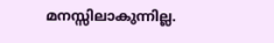മനസ്സിലാകുന്നില്ല.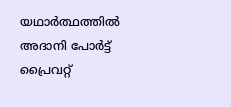യഥാർത്ഥത്തിൽ അദാനി പോർട്ട് പ്രൈവറ്റ്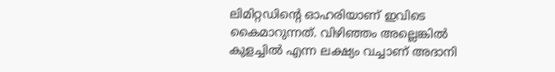ലിമിറ്റഡിന്റെ ഓഹരിയാണ് ഇവിടെ കൈമാറുന്നത്. വിഴിഞ്ഞം അല്ലെങ്കിൽ കുളച്ചിൽ എന്ന ലക്ഷ്യം വച്ചാണ് അദാനി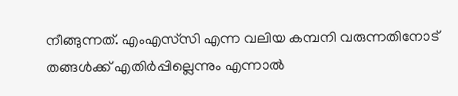നീങ്ങുന്നത്. എംഎസ്‌സി എന്ന വലിയ കമ്പനി വരുന്നതിനോട് തങ്ങൾക്ക് എതിർപ്പില്ലെന്നും എന്നാൽ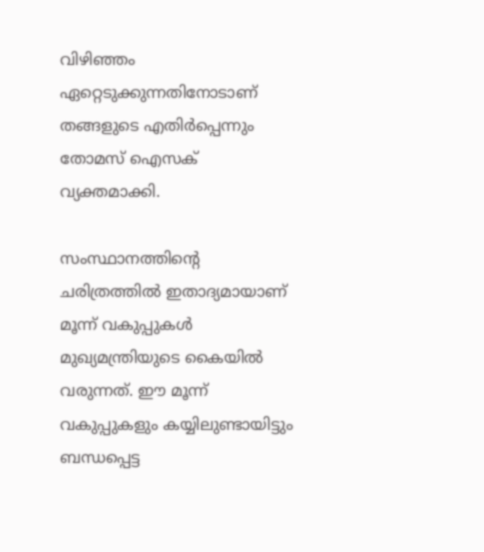വിഴിഞ്ഞം ഏറ്റെടുക്കുന്നതിനോടാണ് തങ്ങളുടെ എതിർപ്പെന്നും തോമസ് ഐസക് വ്യക്തമാക്കി.

സംസ്ഥാനത്തിന്റെ ചരിത്രത്തിൽ ഇതാദ്യമായാണ് മൂന്ന് വകുപ്പുകൾ മുഖ്യമന്ത്രിയുടെ കൈയിൽ വരുന്നത്. ഈ മൂന്ന് വകുപ്പുകളും കയ്യിലുണ്ടായിട്ടും ബന്ധപ്പെട്ട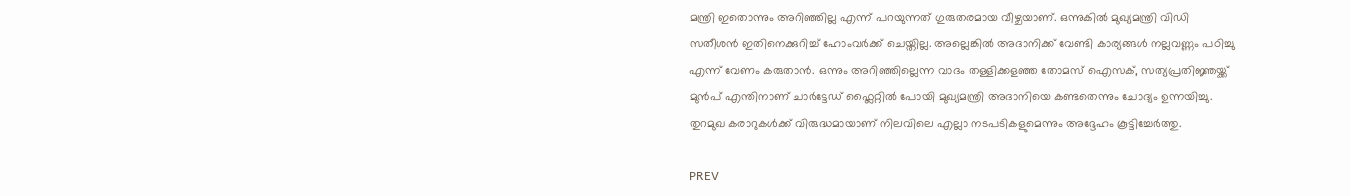മന്ത്രി ഇതൊന്നും അറിഞ്ഞില്ല എന്ന് പറയുന്നത് ഗുരുതരമായ വീഴ്ചയാണ്. ഒന്നുകിൽ മുഖ്യമന്ത്രി വിഡി സതീശൻ ഇതിനെക്കുറിച്ച് ഹോംവർക്ക് ചെയ്തില്ല. അല്ലെങ്കിൽ അദാനിക്ക് വേണ്ടി കാര്യങ്ങൾ നല്ലവണ്ണം പഠിച്ചു എന്ന് വേണം കരുതാൻ. ഒന്നും അറിഞ്ഞില്ലെന്ന വാദം തള്ളിക്കളഞ്ഞ തോമസ് ഐസക്, സത്യപ്രതിജ്ഞയ്ക്ക് മുൻപ് എന്തിനാണ് ചാർട്ടേഡ് ഫ്ലൈറ്റിൽ പോയി മുഖ്യമന്ത്രി അദാനിയെ കണ്ടതെന്നും ചോദ്യം ഉന്നയിച്ചു. തുറമുഖ കരാറുകൾക്ക് വിരുദ്ധമായാണ് നിലവിലെ എല്ലാ നടപടികളുമെന്നും അദ്ദേഹം കൂട്ടിച്ചേർത്തു.

PREV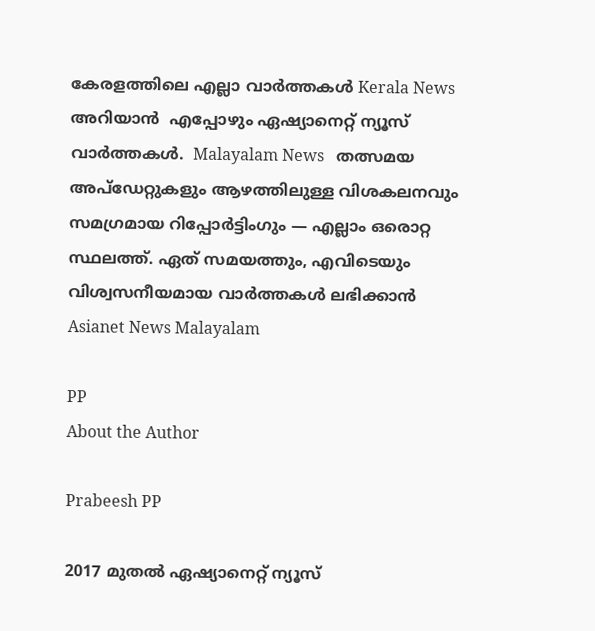കേരളത്തിലെ എല്ലാ വാർത്തകൾ Kerala News അറിയാൻ  എപ്പോഴും ഏഷ്യാനെറ്റ് ന്യൂസ് വാർത്തകൾ.  Malayalam News   തത്സമയ അപ്‌ഡേറ്റുകളും ആഴത്തിലുള്ള വിശകലനവും സമഗ്രമായ റിപ്പോർട്ടിംഗും — എല്ലാം ഒരൊറ്റ സ്ഥലത്ത്. ഏത് സമയത്തും, എവിടെയും വിശ്വസനീയമായ വാർത്തകൾ ലഭിക്കാൻ Asianet News Malayalam

PP
About the Author

Prabeesh PP

2017 മുതല്‍ ഏഷ്യാനെറ്റ് ന്യൂസ്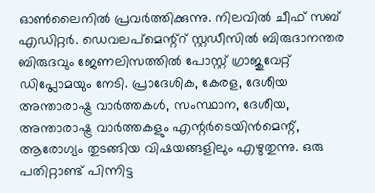ഓണ്‍ലൈനില്‍ പ്രവര്‍ത്തിക്കുന്നു. നിലവില്‍ ചീഫ് സബ് എഡിറ്റര്‍. ഡെവലപ്മെന്റ്റ് സ്റ്റഡീസിൽ ബിരുദാനന്തര ബിരുദവും ജേണലിസത്തില്‍ പോസ്റ്റ് ഗ്രാജുവേറ്റ് ഡിപ്ലോമയും നേടി. പ്രാദേശിക, കേരള, ദേശീയ അന്താരാഷ്ട്ര വാർത്തകൾ, സംസ്ഥാന, ദേശീയ, അന്താരാഷ്ട്ര വാര്‍ത്തകളും എന്റര്‍ടെയിന്‍മെന്റ്, ആരോഗ്യം തുടങ്ങിയ വിഷയങ്ങളിലും എഴുതുന്നു. ഒരു പതിറ്റാണ്ട് പിന്നിട്ട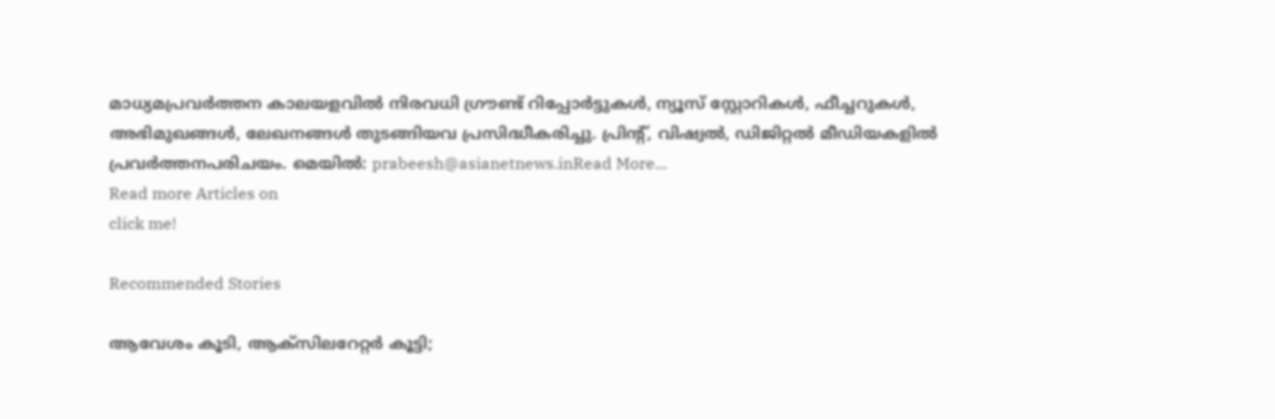മാധ്യമപ്രവര്‍ത്തന കാലയളവില്‍ നിരവധി ഗ്രൗണ്ട് റിപ്പോര്‍ട്ടുകള്‍, ന്യൂസ് സ്റ്റോറികള്‍, ഫീച്ചറുകള്‍, അഭിമുഖങ്ങള്‍, ലേഖനങ്ങള്‍ തുടങ്ങിയവ പ്രസിദ്ധീകരിച്ചു. പ്രിന്റ്, വിഷ്വല്‍, ഡിജിറ്റല്‍ മീഡിയകളില്‍ പ്രവര്‍ത്തനപരിചയം. മെയില്‍: prabeesh@asianetnews.inRead More...
Read more Articles on
click me!

Recommended Stories

ആവേശം കൂടി, ആക്സിലറേറ്റർ കൂട്ടി;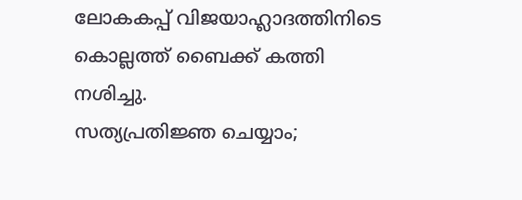ലോകകപ്പ് വിജയാഹ്ലാദത്തിനിടെ കൊല്ലത്ത് ബൈക്ക് കത്തി നശിച്ചു.
സത്യപ്രതിജ്ഞ ചെയ്യാം;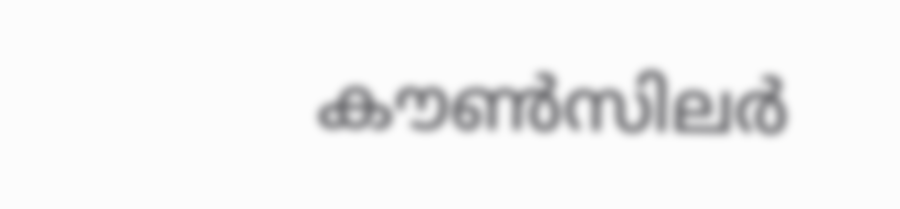കൗൺസിലർ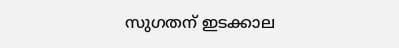സുഗതന് ഇടക്കാല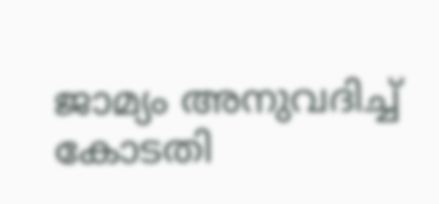ജാമ്യം അനുവദിച്ച് കോടതി